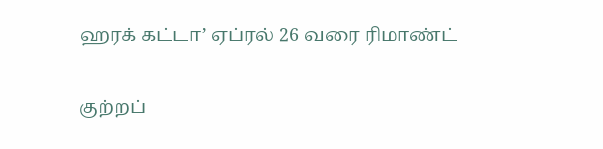ஹரக் கட்டா’ ஏப்ரல் 26 வரை ரிமாண்ட்

குற்றப்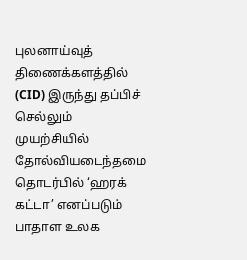புலனாய்வுத் திணைக்களத்தில் (CID) இருந்து தப்பிச் செல்லும் முயற்சியில் தோல்வியடைந்தமை தொடர்பில் ‘ஹரக் கட்டா’ எனப்படும் பாதாள உலக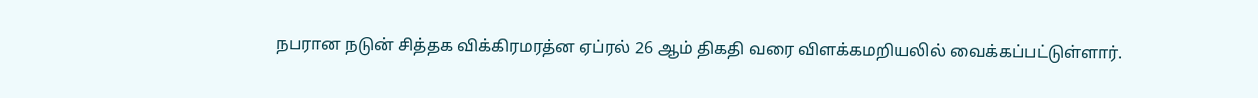நபரான நடுன் சித்தக விக்கிரமரத்ன ஏப்ரல் 26 ஆம் திகதி வரை விளக்கமறியலில் வைக்கப்பட்டுள்ளார்.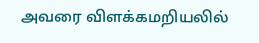அவரை விளக்கமறியலில்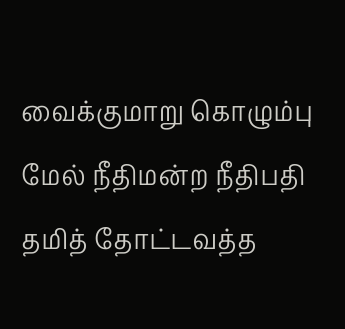வைக்குமாறு கொழும்பு மேல் நீதிமன்ற நீதிபதி தமித் தோட்டவத்த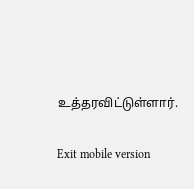உத்தரவிட்டுள்ளார்.

Exit mobile version